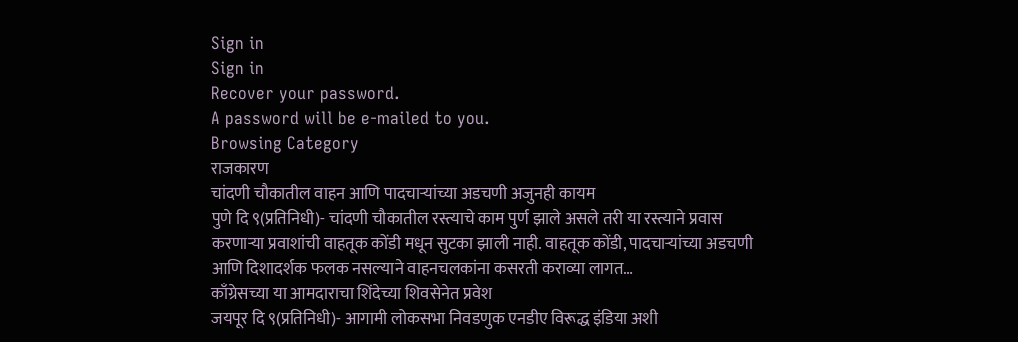Sign in
Sign in
Recover your password.
A password will be e-mailed to you.
Browsing Category
राजकारण
चांदणी चौकातील वाहन आणि पादचाऱ्यांच्या अडचणी अजुनही कायम
पुणे दि ९(प्रतिनिधी)- चांदणी चौकातील रस्त्याचे काम पुर्ण झाले असले तरी या रस्त्याने प्रवास करणाऱ्या प्रवाशांची वाहतूक कोंडी मधून सुटका झाली नाही. वाहतूक कोंडी, पादचाऱ्यांच्या अडचणी आणि दिशादर्शक फलक नसल्याने वाहनचलकांना कसरती कराव्या लागत…
काँग्रेसच्या या आमदाराचा शिंदेच्या शिवसेनेत प्रवेश
जयपूर दि ९(प्रतिनिधी)- आगामी लोकसभा निवडणुक एनडीए विरूद्ध इंडिया अशी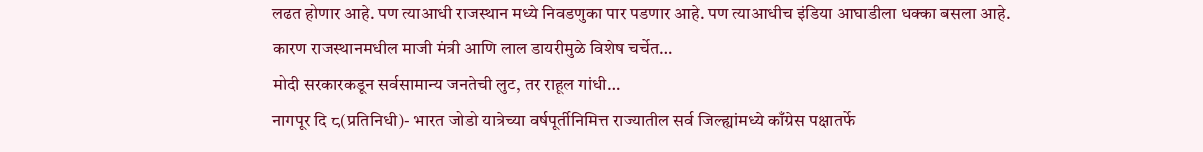लढत होणार आहे. पण त्याआधी राजस्थान मध्ये निवडणुका पार पडणार आहे. पण त्याआधीच इंडिया आघाडीला धक्का बसला आहे. कारण राजस्थानमधील माजी मंत्री आणि लाल डायरीमुळे विशेष चर्चेत…
मोदी सरकारकडून सर्वसामान्य जनतेची लुट, तर राहूल गांधी…
नागपूर दि ८(प्रतिनिधी)- भारत जोडो यात्रेच्या वर्षपूर्तीनिमित्त राज्यातील सर्व जिल्ह्यांमध्ये काँग्रेस पक्षातर्फे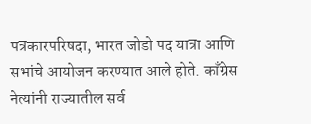पत्रकारपरिषदा, भारत जोडो पद यात्रा आणि सभांचे आयोजन करण्यात आले होते. काँग्रेस नेत्यांनी राज्यातील सर्व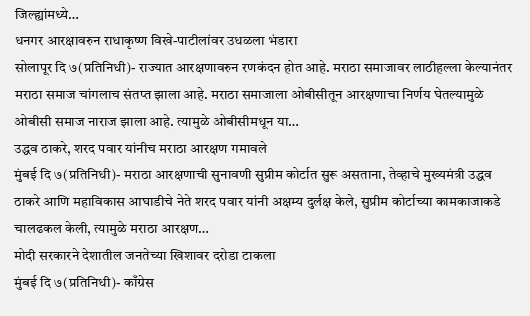जिल्ह्यांमध्ये…
धनगर आरक्षावरुन राधाकृष्ण विखे-पाटीलांवर उधळला भंडारा
सोलापूर दि ७(प्रतिनिधी)- राज्यात आरक्षणावरुन रणकंदन होत आहे. मराठा समाजावर लाठीहल्ला केल्यानंतर मराठा समाज चांगलाच संतप्त झाला आहे. मराठा समाजाला ओबीसीतून आरक्षणाचा निर्णय घेतल्यामुळे ओबीसी समाज नाराज झाला आहे. त्यामुळे ओबीसीमधून या…
उद्धव ठाकरे, शरद पवार यांनीच मराठा आरक्षण गमावले
मुंबई दि ७(प्रतिनिधी)- मराठा आरक्षणाची सुनावणी सुप्रीम कोर्टात सुरू असताना, तेव्हाचे मुख्यमंत्री उद्धव ठाकरे आणि महाविकास आघाडीचे नेते शरद पवार यांनी अक्षम्य दुर्लक्ष केले, सुप्रीम कोर्टाच्या कामकाजाकडे चालढकल केली, त्यामुळे मराठा आरक्षण…
मोदी सरकारने देशातील जनतेच्या खिशावर दरोडा टाकला
मुंबई दि ७(प्रतिनिधी)- काँग्रेस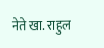नेते खा. राहुल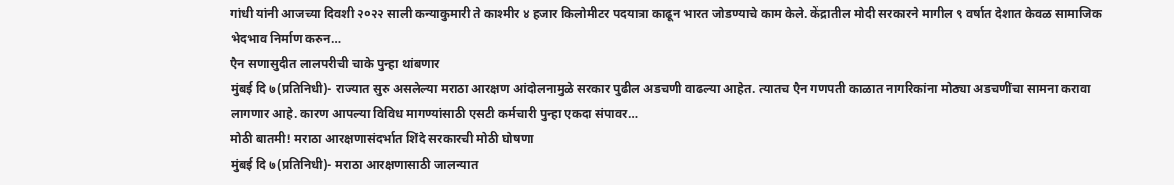गांधी यांनी आजच्या दिवशी २०२२ साली कन्याकुमारी ते काश्मीर ४ हजार किलोमीटर पदयात्रा काढून भारत जोडण्याचे काम केले. केंद्रातील मोदी सरकारने मागील ९ वर्षात देशात केवळ सामाजिक भेदभाव निर्माण करुन…
एैन सणासुदीत लालपरीची चाके पुन्हा थांबणार
मुंबई दि ७(प्रतिनिधी)- राज्यात सुरु असलेल्या मराठा आरक्षण आंदोलनामुळे सरकार पुढील अडचणी वाढल्या आहेत. त्यातच एैन गणपती काळात नागरिकांना मोठ्या अडचणींचा सामना करावा लागणार आहे. कारण आपल्या विविध मागण्यांसाठी एसटी कर्मचारी पुन्हा एकदा संपावर…
मोठी बातमी! मराठा आरक्षणासंदर्भात शिंदे सरकारची मोठी घोषणा
मुंबई दि ७(प्रतिनिधी)- मराठा आरक्षणासाठी जालन्यात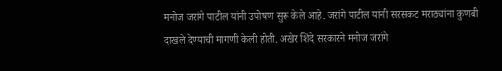मनोज जरांगे पाटील यांनी उपोषण सुरू केले आहे. जरांगे पाटील यांनी सरसकट मराठ्यांना कुणबी दाखले देण्याची मागणी केली होती. अखेर शिंदे सरकारने मनोज जरांगे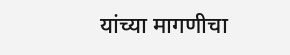यांच्या मागणीचा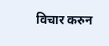विचार करुन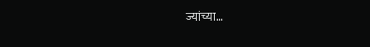ज्यांच्या…